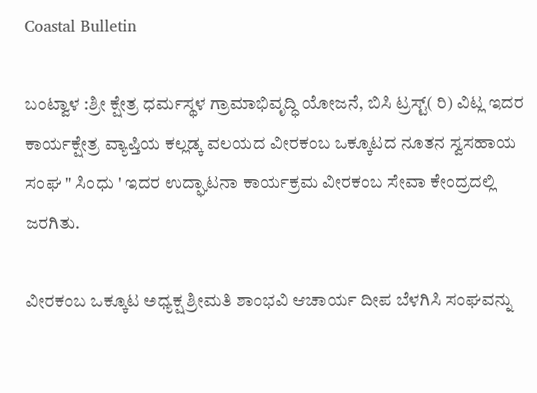Coastal Bulletin

ಬಂಟ್ವಾಳ :ಶ್ರೀ ಕ್ಷೇತ್ರ ಧರ್ಮಸ್ಥಳ ಗ್ರಾಮಾಭಿವೃದ್ಧಿ ಯೋಜನೆ, ಬಿಸಿ ಟ್ರಸ್ಟ್( ರಿ) ವಿಟ್ಲ ಇದರ ಕಾರ್ಯಕ್ಷೇತ್ರ ವ್ಯಾಪ್ತಿಯ ಕಲ್ಲಡ್ಕ ವಲಯದ ವೀರಕಂಬ ಒಕ್ಕೂಟದ ನೂತನ ಸ್ವಸಹಾಯ ಸಂಘ " ಸಿಂಧು ' ಇದರ ಉದ್ಘಾಟನಾ ಕಾರ್ಯಕ್ರಮ ವೀರಕಂಬ ಸೇವಾ ಕೇಂದ್ರದಲ್ಲಿ ಜರಗಿತು.

ವೀರಕಂಬ ಒಕ್ಕೂಟ ಅಧ್ಯಕ್ಷ ಶ್ರೀಮತಿ ಶಾಂಭವಿ ಆಚಾರ್ಯ ದೀಪ ಬೆಳಗಿಸಿ ಸಂಘವನ್ನು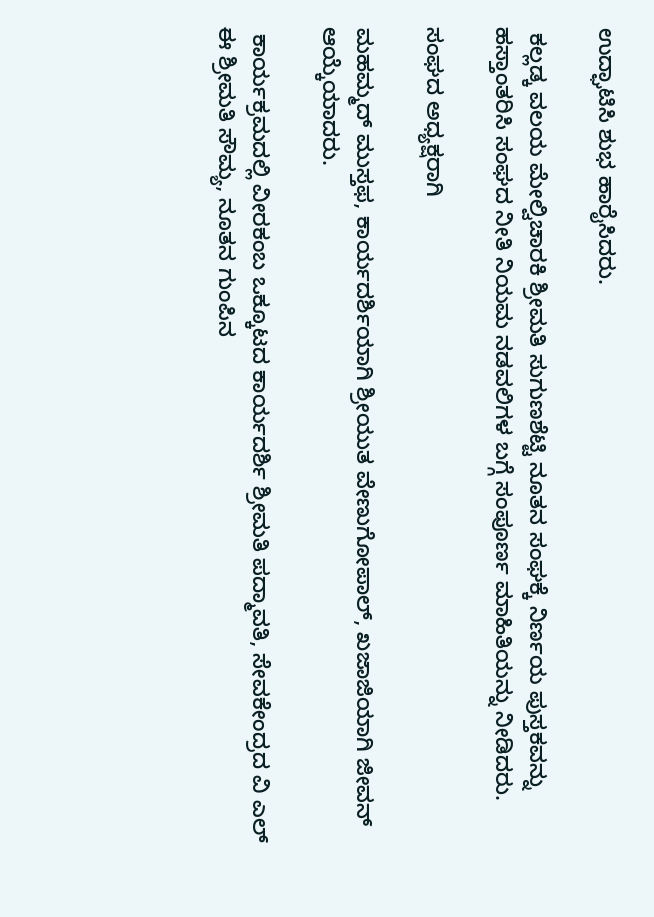ಉದ್ಘಾಟಿಸಿ ಶುಭ ಹಾರೈಸಿದರು.

 ಕಲ್ಲಡ್ಕ ವಲಯ ಮೇಲ್ವಿಚಾರಕಿ ಶ್ರೀಮತಿ ಸುಗುಣಶೆಟ್ಟಿ ನೂತನ ಸಂಘಕ್ಕೆ ನಿರ್ಣಯ ಪುಸ್ತಕವನ್ನು ಹಸ್ತಾಂತರಿಸಿ ಸಂಘದ ನೀತಿ ನಿಯಮ ನಡವಲಿಗಳ ಬಗ್ಗೆ ಸಂಪೂರ್ಣ ಮಾಹಿತಿಯನ್ನು ನೀಡಿದರು.

ಸಂಘದ ಅಧ್ಯಕ್ಷರಾಗಿ

ಮಹಮ್ಮದ್ ಮುಸ್ತಫ, ಕಾರ್ಯದರ್ಶಿಯಾಗಿ ಶ್ರೀಯುತ ವೇಣುಗೋಪಾಲ್, ಖಜಾಜಿಯಾಗಿ ಜೀವನ್ ಆಯ್ಕೆಯಾದರು.

 ಕಾರ್ಯಕ್ರಮದಲ್ಲಿ ವೀರಕಂಬ ಒಕ್ಕೂಟದ ಕಾರ್ಯದರ್ಶಿ ಶ್ರೀಮತಿ ಪದ್ಮಾವತಿ, ಸೇವಕೇಂದ್ರದ ವಿ ಎಲ್ ಈ ಶ್ರೀಮತಿ ಸೌಮ್ಯ, ನೂತನ ಗುಂಪಿನ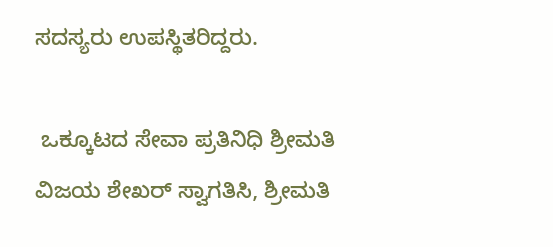ಸದಸ್ಯರು ಉಪಸ್ಥಿತರಿದ್ದರು.

 ಒಕ್ಕೂಟದ ಸೇವಾ ಪ್ರತಿನಿಧಿ ಶ್ರೀಮತಿ ವಿಜಯ ಶೇಖರ್ ಸ್ವಾಗತಿಸಿ, ಶ್ರೀಮತಿ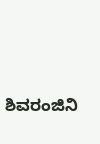ಶಿವರಂಜಿನಿ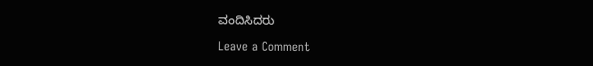ವಂದಿಸಿದರು

Leave a Comment